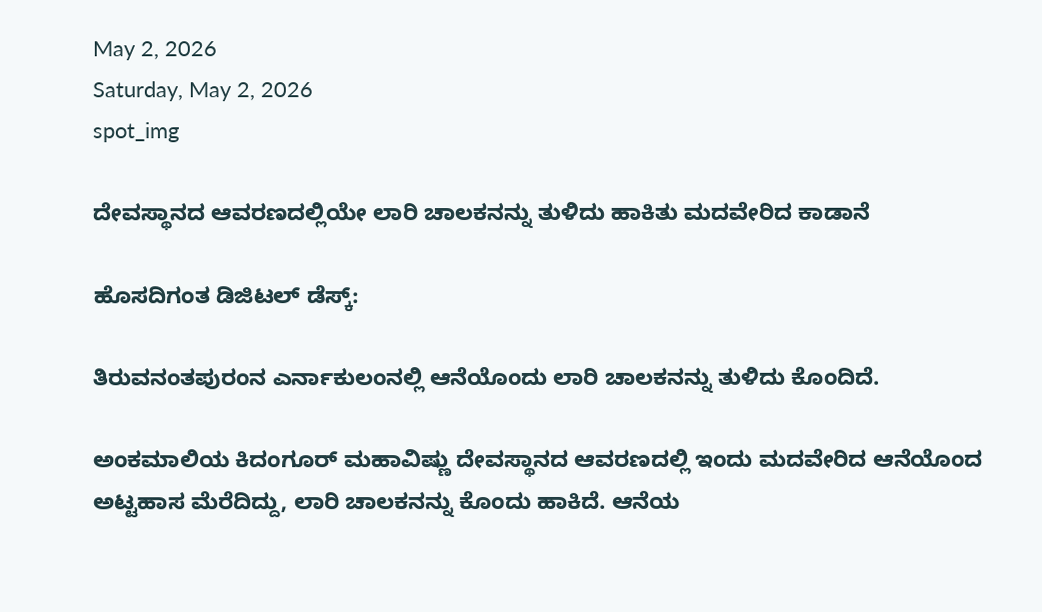May 2, 2026
Saturday, May 2, 2026
spot_img

ದೇವಸ್ಥಾನದ ಆವರಣದಲ್ಲಿಯೇ ಲಾರಿ ಚಾಲಕನನ್ನು ತುಳಿದು ಹಾಕಿತು ಮದವೇರಿದ ಕಾಡಾನೆ

ಹೊಸದಿಗಂತ ಡಿಜಿಟಲ್‌ ಡೆಸ್ಕ್‌:

ತಿರುವನಂತಪುರಂನ ಎರ್ನಾಕುಲಂನಲ್ಲಿ ಆನೆಯೊಂದು ಲಾರಿ ಚಾಲಕನನ್ನು ತುಳಿದು ಕೊಂದಿದೆ.

ಅಂಕಮಾಲಿಯ ಕಿದಂಗೂರ್‌ ಮಹಾವಿಷ್ಣು ದೇವಸ್ಥಾನದ ಆವರಣದಲ್ಲಿ ಇಂದು ಮದವೇರಿದ ಆನೆಯೊಂದ ಅಟ್ಟಹಾಸ ಮೆರೆದಿದ್ದು, ಲಾರಿ ಚಾಲಕನನ್ನು ಕೊಂದು ಹಾಕಿದೆ. ಆನೆಯ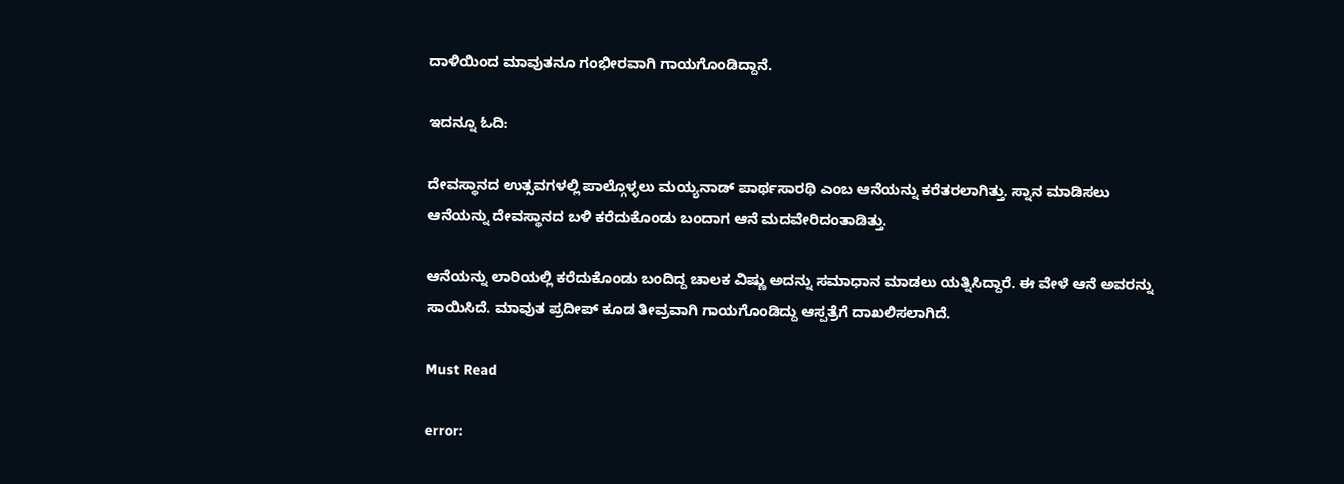ದಾಳಿಯಿಂದ ಮಾವುತನೂ ಗಂಭೀರವಾಗಿ ಗಾಯಗೊಂಡಿದ್ದಾನೆ.

ಇದನ್ನೂ ಓದಿ:

ದೇವಸ್ಥಾನದ ಉತ್ಸವಗಳಲ್ಲಿ ಪಾಲ್ಗೊಳ್ಳಲು ಮಯ್ಯನಾಡ್‌ ಪಾರ್ಥಸಾರಥಿ ಎಂಬ ಆನೆಯನ್ನು ಕರೆತರಲಾಗಿತ್ತು. ಸ್ನಾನ ಮಾಡಿಸಲು ಆನೆಯನ್ನು ದೇವಸ್ಥಾನದ ಬಳಿ ಕರೆದುಕೊಂಡು ಬಂದಾಗ ಆನೆ ಮದವೇರಿದಂತಾಡಿತ್ತು.

ಆನೆಯನ್ನು ಲಾರಿಯಲ್ಲಿ ಕರೆದುಕೊಂಡು ಬಂದಿದ್ದ ಚಾಲಕ ವಿಷ್ಣು ಅದನ್ನು ಸಮಾಧಾನ ಮಾಡಲು ಯತ್ನಿಸಿದ್ದಾರೆ. ಈ ವೇಳೆ ಆನೆ ಅವರನ್ನು ಸಾಯಿಸಿದೆ. ಮಾವುತ ಪ್ರದೀಪ್‌ ಕೂಡ ತೀವ್ರವಾಗಿ ಗಾಯಗೊಂಡಿದ್ದು ಆಸ್ಪತ್ರೆಗೆ ದಾಖಲಿಸಲಾಗಿದೆ.

Must Read

error: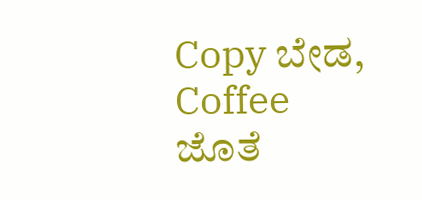Copy ಬೇಡ, Coffee ಜೊತೆ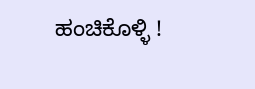ಹಂಚಿಕೊಳ್ಳಿ !